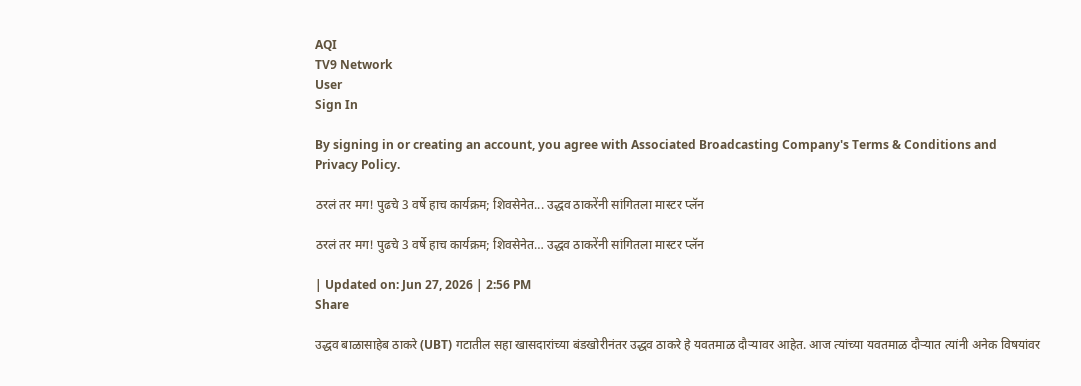AQI
TV9 Network
User
Sign In

By signing in or creating an account, you agree with Associated Broadcasting Company's Terms & Conditions and Privacy Policy.

ठरलं तर मग! पुढचे 3 वर्षे हाच कार्यक्रम; शिवसेनेत... उद्धव ठाकरेंनी सांगितला मास्टर प्लॅन

ठरलं तर मग! पुढचे 3 वर्षे हाच कार्यक्रम; शिवसेनेत… उद्धव ठाकरेंनी सांगितला मास्टर प्लॅन

| Updated on: Jun 27, 2026 | 2:56 PM
Share

उद्धव बाळासाहेब ठाकरे (UBT) गटातील सहा खासदारांच्या बंडखोरीनंतर उद्धव ठाकरे हे यवतमाळ दौऱ्यावर आहेत. आज त्यांच्या यवतमाळ दौऱ्यात त्यांनी अनेक विषयांवर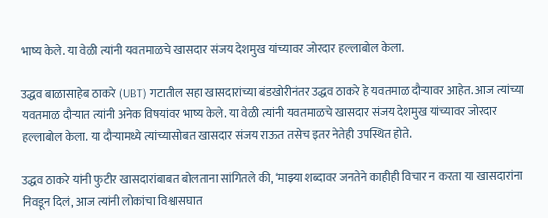भाष्य केले. या वेळी त्यांनी यवतमाळचे खासदार संजय देशमुख यांच्यावर जोरदार हल्लाबोल केला.

उद्धव बाळासाहेब ठाकरे (UBT) गटातील सहा खासदारांच्या बंडखोरीनंतर उद्धव ठाकरे हे यवतमाळ दौऱ्यावर आहेत. आज त्यांच्या यवतमाळ दौऱ्यात त्यांनी अनेक विषयांवर भाष्य केले. या वेळी त्यांनी यवतमाळचे खासदार संजय देशमुख यांच्यावर जोरदार हल्लाबोल केला. या दौऱ्यामध्ये त्यांच्यासोबत खासदार संजय राऊत तसेच इतर नेतेही उपस्थित होते.

उद्धव ठाकरे यांनी फुटीर खासदारांबाबत बोलताना सांगितले की, ‘माझ्या शब्दावर जनतेने काहीही विचार न करता या खासदारांना निवडून दिलं, आज त्यांनी लोकांचा विश्वासघात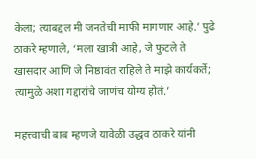केला; त्याबद्दल मी जनतेची माफी मागणार आहे.’ पुढे ठाकरे म्हणाले, ‘मला खात्री आहे, जे फुटले ते खासदार आणि जे निष्ठावंत राहिले ते माझे कार्यकर्ते; त्यामुळे अशा गद्दारांचे जाणंच योग्य होतं.’

महत्त्वाची बाब म्हणजे यावेळी उद्धव ठाकरे यांनी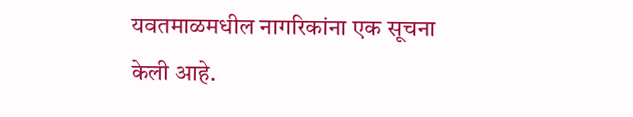यवतमाळमधील नागरिकांना एक सूचना केली आहे.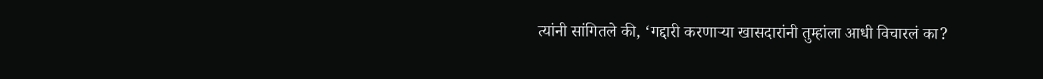त्यांनी सांगितले की, ‘गद्दारी करणाऱ्या खासदारांनी तुम्हांला आधी विचारलं का?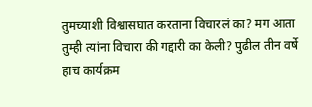तुमच्याशी विश्वासघात करताना विचारलं का? मग आता तुम्ही त्यांना विचारा की गद्दारी का केली? पुढील तीन वर्षे हाच कार्यक्रम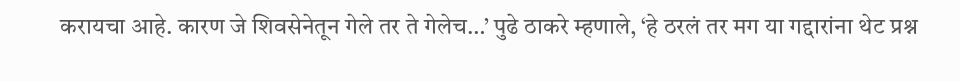करायचा आहे. कारण जे शिवसेनेतून गेले तर ते गेलेच…’ पुढे ठाकरे म्हणाले, ‘हे ठरलं तर मग या गद्दारांना थेट प्रश्न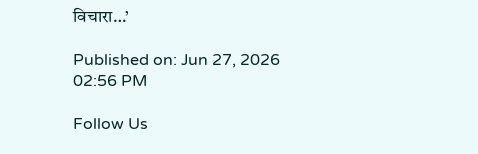विचारा…’

Published on: Jun 27, 2026 02:56 PM

Follow Us